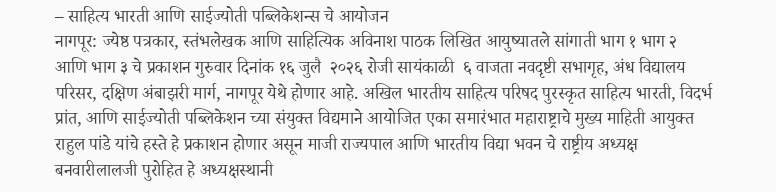– साहित्य भारती आणि साईज्योती पब्लिकेशन्स चे आयोजन
नागपूर: ज्येष्ठ पत्रकार, स्तंभलेखक आणि साहित्यिक अविनाश पाठक लिखित आयुष्यातले सांगाती भाग १ भाग २ आणि भाग ३ चे प्रकाशन गुरुवार दिनांक १६ जुलै  २०२६ रोजी सायंकाळी  ६ वाजता नवदृष्टी सभागृह, अंध विद्यालय परिसर, दक्षिण अंबाझरी मार्ग, नागपूर येथे होणार आहे. अखिल भारतीय साहित्य परिषद पुरस्कृत साहित्य भारती, विदर्भ प्रांत, आणि साईज्योती पब्लिकेशन च्या संयुक्त विद्यमाने आयोजित एका समारंभात महाराष्ट्राचे मुख्य माहिती आयुक्त राहुल पांडे यांचे हस्ते हे प्रकाशन होणार असून माजी राज्यपाल आणि भारतीय विद्या भवन चे राष्ट्रीय अध्यक्ष बनवारीलालजी पुरोहित हे अध्यक्षस्थानी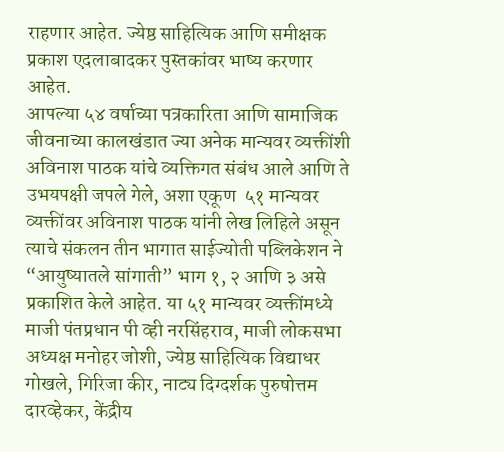राहणार आहेत. ज्येष्ठ साहित्यिक आणि समीक्षक प्रकाश एदलाबादकर पुस्तकांवर भाष्य करणार आहेत.
आपल्या ५४ वर्षाच्या पत्रकारिता आणि सामाजिक जीवनाच्या कालखंडात ज्या अनेक मान्यवर व्यक्तींशी अविनाश पाठक यांचे व्यक्तिगत संबंध आले आणि ते उभयपक्षी जपले गेले, अशा एकूण  ५१ मान्यवर व्यक्तींवर अविनाश पाठक यांनी लेख लिहिले असून त्याचे संकलन तीन भागात साईज्योती पब्लिकेशन ने “आयुष्यातले सांगाती” भाग १, २ आणि ३ असे प्रकाशित केले आहेत. या ५१ मान्यवर व्यक्तींमध्ये माजी पंतप्रधान पी व्ही नरसिंहराव, माजी लोकसभा अध्यक्ष मनोहर जोशी, ज्येष्ठ साहित्यिक विद्याधर गोखले, गिरिजा कीर, नाट्य दिग्दर्शक पुरुषोत्तम दारव्हेकर, केंद्रीय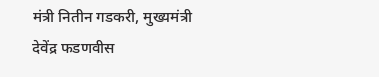मंत्री नितीन गडकरी, मुख्यमंत्री देवेंद्र फडणवीस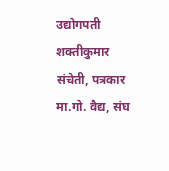उद्योगपती शक्तीकुमार संचेती, पत्रकार मा.गो. वैद्य, संघ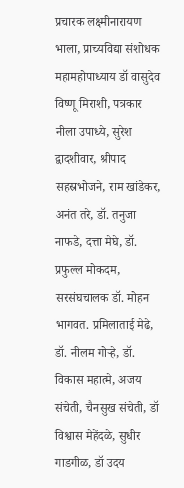प्रचारक लक्ष्मीनारायण भाला, प्राच्यविद्या संशोधक महामहोपाध्याय डॉ वासुदेव विष्णू मिराशी, पत्रकार नीला उपाध्ये, सुरेश द्वादशीवार, श्रीपाद सहस्रभोजने, राम खांडेकर, अनंत तरे, डॉ. तनुजा नाफडे, दत्ता मेघे, डॉ. प्रफुल्ल मोकदम, सरसंघचालक डॉ. मोहन भागवत. प्रमिलाताई मेढे, डॉ. नीलम गोऱ्हे, डॉ. विकास महात्मे, अजय संचेती, चैनसुख संचेती, डॉ  विश्वास मेहेंदळे, सुधीर गाडगीळ, डॉ उदय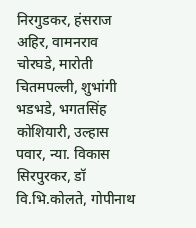निरगुडकर, हंसराज अहिर, वामनराव चोरघडे, मारोती चितमपल्ली, शुभांगी भडभडे, भगतसिंह कोशियारी, उल्हास पवार, न्या. विकास सिरपुरकर, डॉ वि.भि.कोलते, गोपीनाथ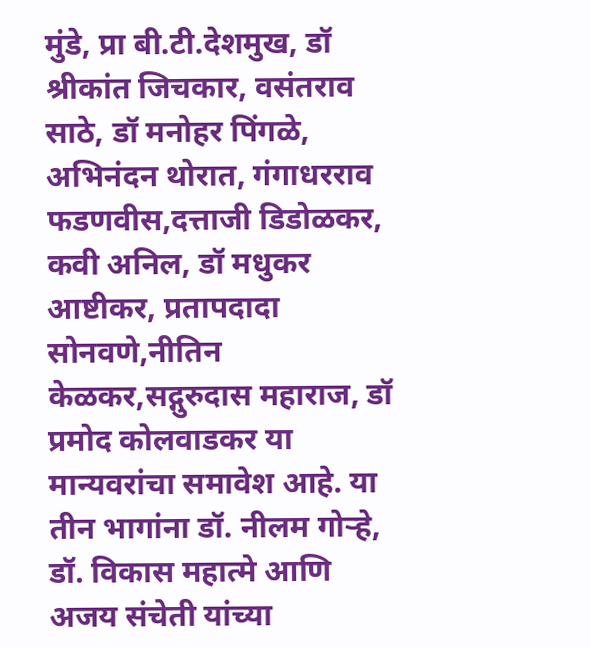मुंडे, प्रा बी.टी.देशमुख, डॉ श्रीकांत जिचकार, वसंतराव साठे, डॉ मनोहर पिंगळे, अभिनंदन थोरात, गंगाधरराव फडणवीस,दत्ताजी डिडोळकर, कवी अनिल, डॉ मधुकर आष्टीकर, प्रतापदादा सोनवणे,नीतिन केळकर,सद्गुरुदास महाराज, डॉ प्रमोद कोलवाडकर या मान्यवरांचा समावेश आहे. या तीन भागांना डॉ. नीलम गोऱ्हे, डॉ. विकास महात्मे आणि अजय संचेती यांच्या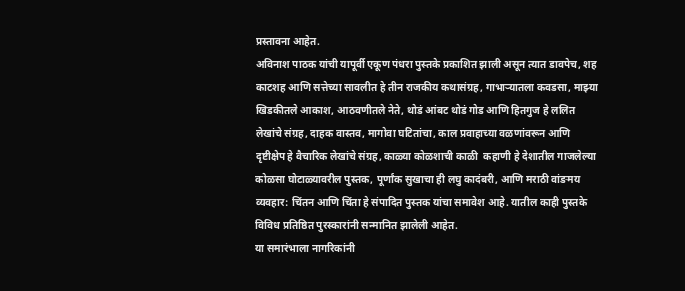प्रस्तावना आहेत.
अविनाश पाठक यांची यापूर्वी एकूण पंधरा पुस्तके प्रकाशित झाली असून त्यात डावपेच, शह काटशह आणि सत्तेच्या सावलीत हे तीन राजकीय कथासंग्रह, गाभाऱ्यातला कवडसा, माझ्या खिडकीतले आकाश, आठवणीतले नेते, थोडं आंबट थोडं गोड आणि हितगुज हे ललित लेखांचे संग्रह, दाहक वास्तव, मागोवा घटितांचा, काल प्रवाहाच्या वळणांवरून आणि दृष्टीक्षेप हे वैचारिक लेखांचे संग्रह, काळ्या कोळशाची काळी  कहाणी हे देशातील गाजलेल्या कोळसा घोटाळ्यावरील पुस्तक, पूर्णांक सुखाचा ही लघु कादंबरी, आणि मराठी वांङमय व्यवहार: चिंतन आणि चिंता हे संपादित पुस्तक यांचा समावेश आहे. यातील काही पुस्तके विविध प्रतिष्ठित पुरस्कारांनी सन्मानित झालेली आहेत.
या समारंभाला नागरिकांनी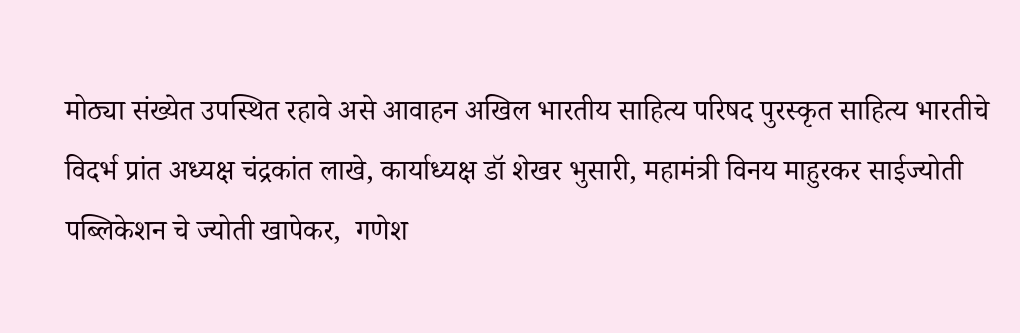मोठ्या संख्येत उपस्थित रहावे असे आवाहन अखिल भारतीय साहित्य परिषद पुरस्कृत साहित्य भारतीचे विदर्भ प्रांत अध्यक्ष चंद्रकांत लाखे, कार्याध्यक्ष डॉ शेखर भुसारी, महामंत्री विनय माहुरकर साईज्योती पब्लिकेशन चे ज्योती खापेकर,  गणेश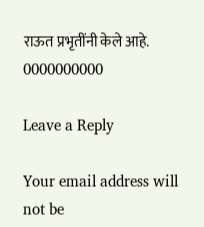राऊत प्रभृतींनी केले आहे.
0000000000

Leave a Reply

Your email address will not be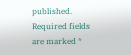published. Required fields are marked *